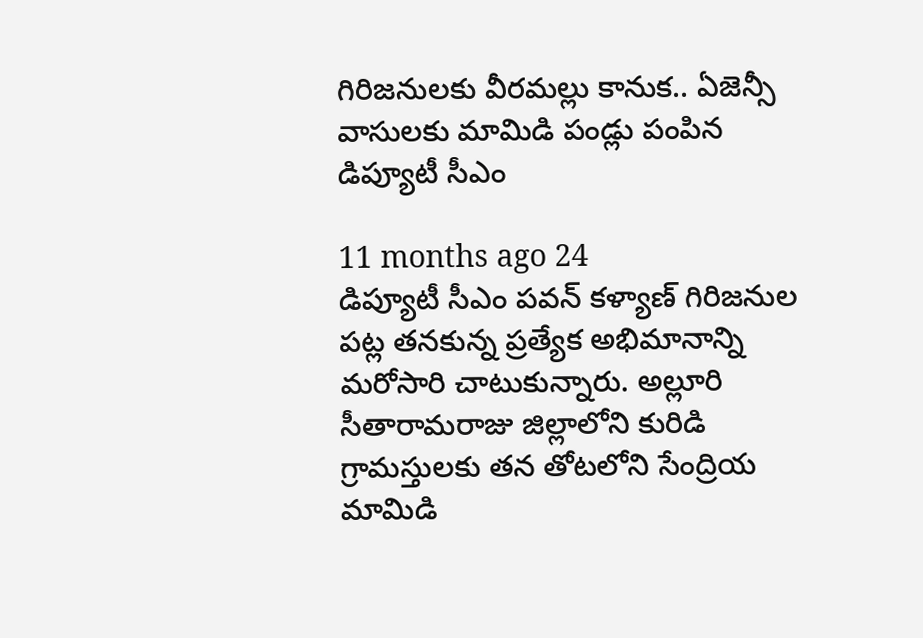గిరిజనులకు వీరమల్లు కానుక.. ఏజెన్సీ వాసులకు మామిడి పండ్లు పంపిన డిప్యూటీ సీఎం

11 months ago 24
డిప్యూటీ సీఎం పవన్ కళ్యాణ్ గిరిజనుల పట్ల తనకున్న ప్రత్యేక అభిమానాన్ని మరోసారి చాటుకున్నారు. అల్లూరి సీతారామరాజు జిల్లాలోని కురిడి గ్రామస్తులకు తన తోటలోని సేంద్రియ మామిడి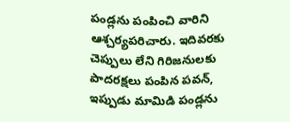పండ్లను పంపించి వారిని ఆశ్చర్యపరిచారు. ఇదివరకు చెప్పులు లేని గిరిజనులకు పాదరక్షలు పంపిన పవన్, ఇప్పుడు మామిడి పండ్లను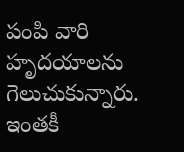పంపి వారి హృదయాలను గెలుచుకున్నారు. ఇంతకీ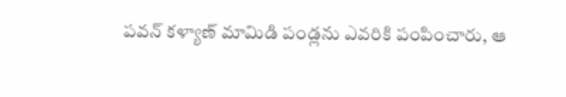పవన్ కళ్యాణ్ మామిడి పండ్లను ఎవరికి పంపించారు, ఆ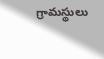గ్రామస్థులు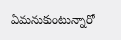ఏమనుకుంటున్నారో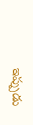ఇప్పుడు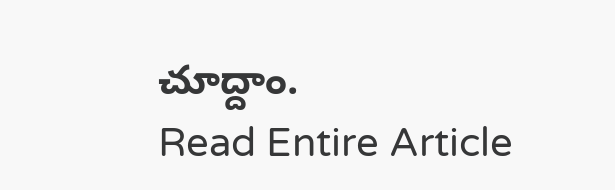చూద్దాం.
Read Entire Article